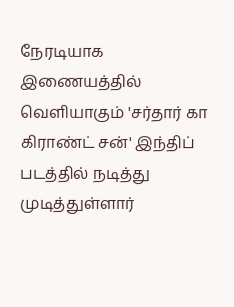நேரடியாக இணையத்தில் வெளியாகும் 'சர்தார் கா கிராண்ட் சன்' இந்திப் படத்தில் நடித்து முடித்துள்ளார்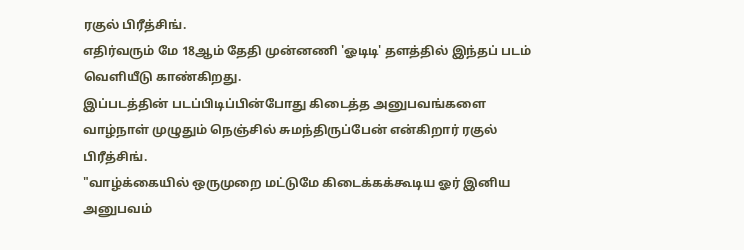ரகுல் பிரீத்சிங்.
எதிர்வரும் மே 18ஆம் தேதி முன்னணி 'ஓடிடி' தளத்தில் இந்தப் படம் வெளியீடு காண்கிறது.
இப்படத்தின் படப்பிடிப்பின்போது கிடைத்த அனுபவங்களை வாழ்நாள் முழுதும் நெஞ்சில் சுமந்திருப்பேன் என்கிறார் ரகுல் பிரீத்சிங்.
"வாழ்க்கையில் ஒருமுறை மட்டுமே கிடைக்கக்கூடிய ஓர் இனிய அனுபவம்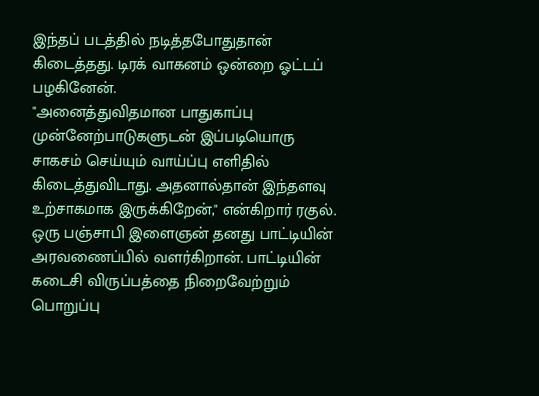இந்தப் படத்தில் நடித்தபோதுதான் கிடைத்தது. டிரக் வாகனம் ஒன்றை ஓட்டப் பழகினேன்.
"அனைத்துவிதமான பாதுகாப்பு முன்னேற்பாடுகளுடன் இப்படியொரு சாகசம் செய்யும் வாய்ப்பு எளிதில் கிடைத்துவிடாது. அதனால்தான் இந்தளவு உற்சாகமாக இருக்கிறேன்," என்கிறார் ரகுல்.
ஒரு பஞ்சாபி இளைஞன் தனது பாட்டியின் அரவணைப்பில் வளர்கிறான். பாட்டியின் கடைசி விருப்பத்தை நிறைவேற்றும் பொறுப்பு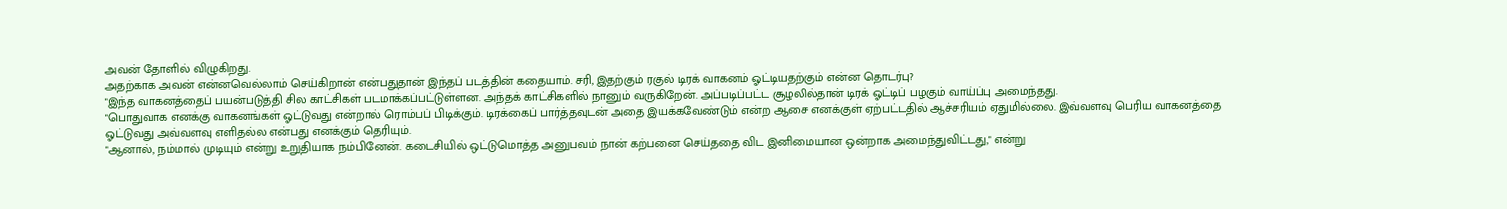அவன் தோளில் விழுகிறது.
அதற்காக அவன் என்னவெல்லாம் செய்கிறான் என்பதுதான் இந்தப் படத்தின் கதையாம். சரி, இதற்கும் ரகுல் டிரக் வாகனம் ஓட்டியதற்கும் என்ன தொடர்பு?
"இந்த வாகனத்தைப் பயன்படுத்தி சில காட்சிகள் படமாக்கப்பட்டுள்ளன. அந்தக் காட்சிகளில் நானும் வருகிறேன். அப்படிப்பட்ட சூழலில்தான் டிரக் ஓட்டிப் பழகும் வாய்ப்பு அமைந்தது.
"பொதுவாக எனக்கு வாகனங்கள் ஓட்டுவது என்றால் ரொம்பப் பிடிக்கும். டிரக்கைப் பார்த்தவுடன் அதை இயக்கவேண்டும் என்ற ஆசை எனக்குள் ஏற்பட்டதில் ஆச்சரியம் ஏதுமில்லை. இவ்வளவு பெரிய வாகனத்தை ஓட்டுவது அவ்வளவு எளிதல்ல என்பது எனக்கும் தெரியும்.
"ஆனால், நம்மால் முடியும் என்று உறுதியாக நம்பினேன். கடைசியில் ஒட்டுமொத்த அனுபவம் நான் கற்பனை செய்ததை விட இனிமையான ஒன்றாக அமைந்துவிட்டது," என்று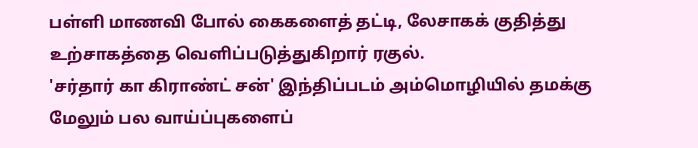பள்ளி மாணவி போல் கைகளைத் தட்டி, லேசாகக் குதித்து உற்சாகத்தை வெளிப்படுத்துகிறார் ரகுல்.
'சர்தார் கா கிராண்ட் சன்' இந்திப்படம் அம்மொழியில் தமக்கு மேலும் பல வாய்ப்புகளைப்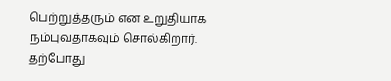பெற்றுத்தரும் என உறுதியாக நம்புவதாகவும் சொல்கிறார்.
தற்போது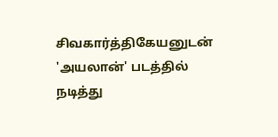சிவகார்த்திகேயனுடன் 'அயலான்' படத்தில் நடித்து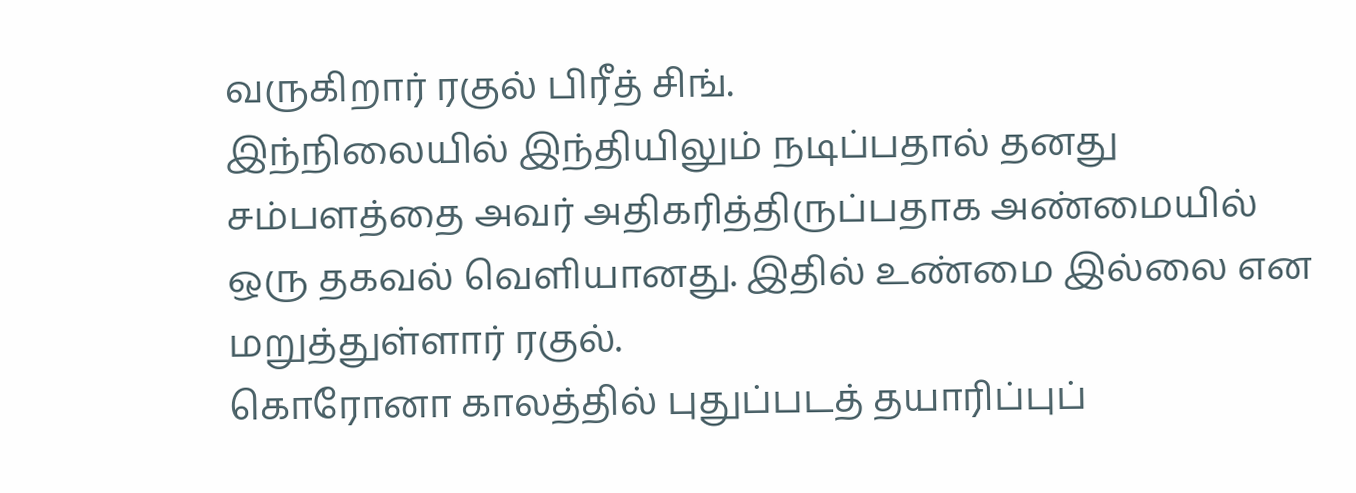வருகிறார் ரகுல் பிரீத் சிங்.
இந்நிலையில் இந்தியிலும் நடிப்பதால் தனது சம்பளத்தை அவர் அதிகரித்திருப்பதாக அண்மையில் ஒரு தகவல் வெளியானது. இதில் உண்மை இல்லை என மறுத்துள்ளார் ரகுல்.
கொரோனா காலத்தில் புதுப்படத் தயாரிப்புப்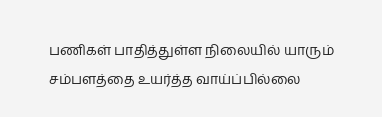பணிகள் பாதித்துள்ள நிலையில் யாரும் சம்பளத்தை உயர்த்த வாய்ப்பில்லை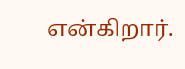என்கிறார்.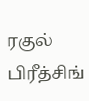ரகுல் பிரீத்சிங்